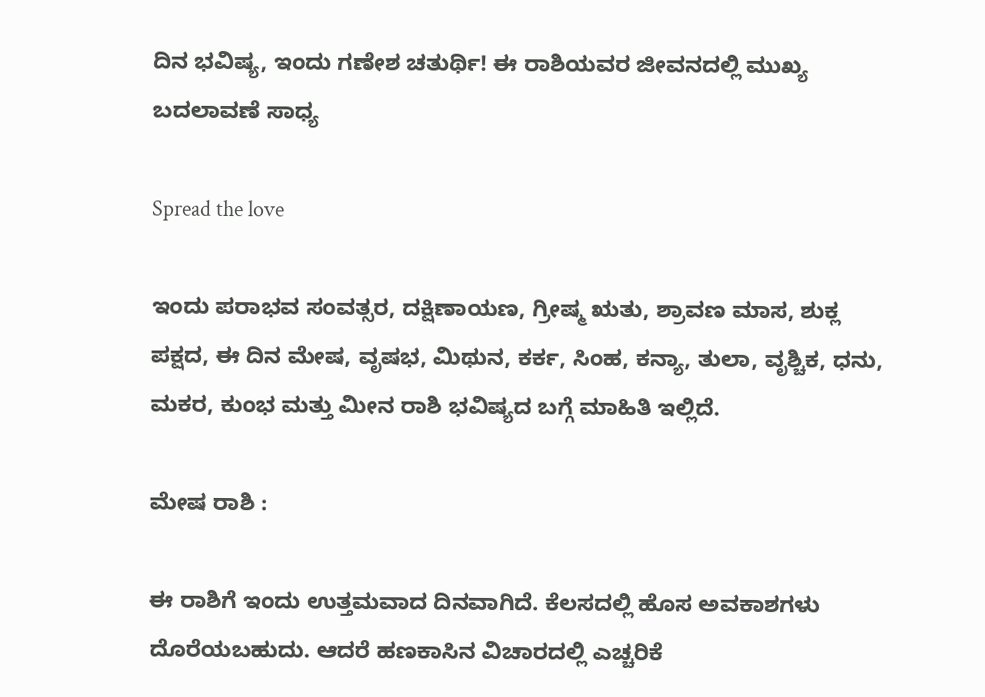ದಿನ ಭವಿಷ್ಯ, ಇಂದು ಗಣೇಶ ಚತುರ್ಥಿ! ಈ ರಾಶಿಯವರ ಜೀವನದಲ್ಲಿ ಮುಖ್ಯ ಬದಲಾವಣೆ ಸಾಧ್ಯ

Spread the love

ಇಂದು ಪರಾಭವ ಸಂವತ್ಸರ, ದಕ್ಷಿಣಾಯಣ, ಗ್ರೀಷ್ಮ ಋತು, ಶ್ರಾವಣ ಮಾಸ, ಶುಕ್ಲ ಪಕ್ಷದ, ಈ ದಿನ ಮೇಷ, ವೃಷಭ, ಮಿಥುನ, ಕರ್ಕ, ಸಿಂಹ, ಕನ್ಯಾ, ತುಲಾ, ವೃಶ್ಚಿಕ, ಧನು, ಮಕರ, ಕುಂಭ ಮತ್ತು ಮೀನ‌ ರಾಶಿ ಭವಿಷ್ಯದ ಬಗ್ಗೆ ಮಾಹಿತಿ ಇಲ್ಲಿದೆ.

ಮೇಷ ರಾಶಿ :

ಈ ರಾಶಿಗೆ ಇಂದು ಉತ್ತಮವಾದ ದಿನವಾಗಿದೆ. ಕೆಲಸದಲ್ಲಿ ಹೊಸ ಅವಕಾಶಗಳು ದೊರೆಯಬಹುದು. ಆದರೆ ಹಣಕಾಸಿನ ವಿಚಾರದಲ್ಲಿ ಎಚ್ಚರಿಕೆ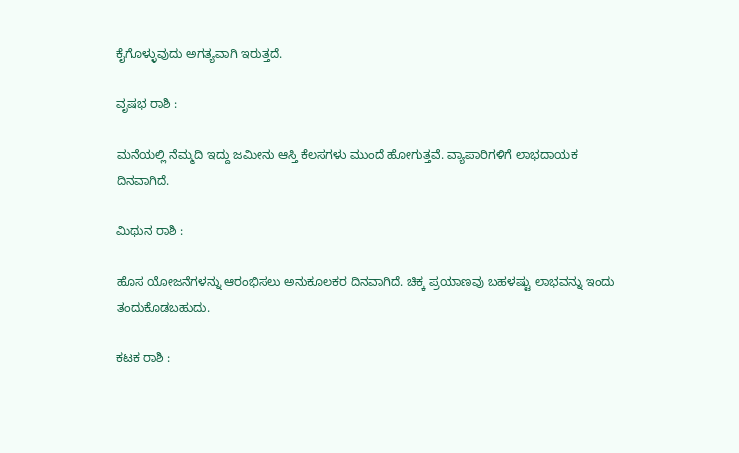ಕೈಗೊಳ್ಳುವುದು ಅಗತ್ಯವಾಗಿ ಇರುತ್ತದೆ.

ವೃಷಭ ರಾಶಿ :

ಮನೆಯಲ್ಲಿ ನೆಮ್ಮದಿ ಇದ್ದು ಜಮೀನು ಆಸ್ತಿ ಕೆಲಸಗಳು ಮುಂದೆ ಹೋಗುತ್ತವೆ. ವ್ಯಾಪಾರಿಗಳಿಗೆ ಲಾಭದಾಯಕ ದಿನವಾಗಿದೆ.

ಮಿಥುನ ರಾಶಿ :

ಹೊಸ ಯೋಜನೆಗಳನ್ನು ಆರಂಭಿಸಲು ಅನುಕೂಲಕರ ದಿನವಾಗಿದೆ. ಚಿಕ್ಕ ಪ್ರಯಾಣವು ಬಹಳಷ್ಟು ಲಾಭವನ್ನು ಇಂದು ತಂದುಕೊಡಬಹುದು.

ಕಟಕ ರಾಶಿ :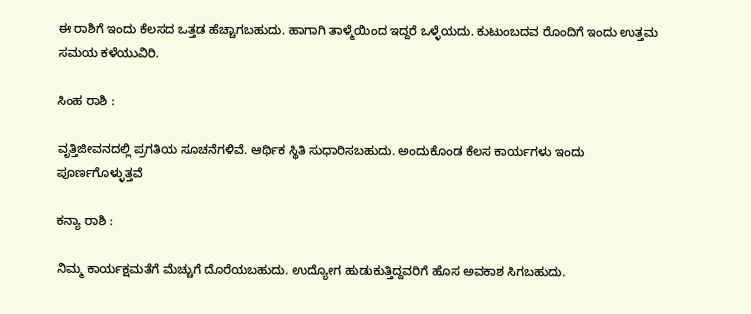ಈ ರಾಶಿಗೆ ಇಂದು ಕೆಲಸದ ಒತ್ತಡ ಹೆಚ್ಚಾಗಬಹುದು. ಹಾಗಾಗಿ ತಾಳ್ಮೆಯಿಂದ ಇದ್ದರೆ ಒಳ್ಳೆಯದು‌. ಕುಟುಂಬದವ ರೊಂದಿಗೆ ಇಂದು ಉತ್ತಮ ಸಮಯ ಕಳೆಯುವಿರಿ.

ಸಿಂಹ ರಾಶಿ :

ವೃತ್ತಿಜೀವನದಲ್ಲಿ ಪ್ರಗತಿಯ ಸೂಚನೆಗಳಿವೆ. ಆರ್ಥಿಕ ಸ್ಥಿತಿ ಸುಧಾರಿಸಬಹುದು. ಅಂದುಕೊಂಡ ಕೆಲಸ ಕಾರ್ಯಗಳು ಇಂದು ಪೂರ್ಣಗೊಳ್ಳುತ್ತವೆ‌

ಕನ್ಯಾ ರಾಶಿ :

ನಿಮ್ಮ ಕಾರ್ಯಕ್ಷಮತೆಗೆ ಮೆಚ್ಚುಗೆ ದೊರೆಯಬಹುದು. ಉದ್ಯೋಗ ಹುಡುಕುತ್ತಿದ್ದವರಿಗೆ ಹೊಸ ಅವಕಾಶ ಸಿಗಬಹುದು.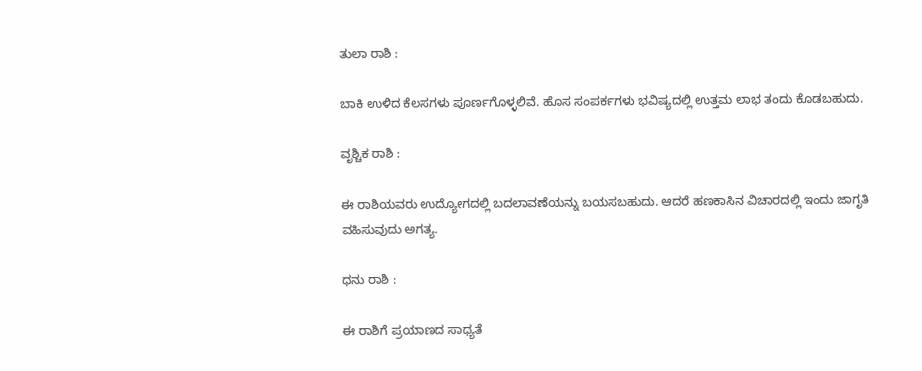ತುಲಾ ರಾಶಿ :

ಬಾಕಿ ಉಳಿದ ಕೆಲಸಗಳು ಪೂರ್ಣಗೊಳ್ಳಲಿವೆ. ಹೊಸ ಸಂಪರ್ಕಗಳು ಭವಿಷ್ಯದಲ್ಲಿ ಉತ್ತಮ ಲಾಭ ತಂದು ಕೊಡಬಹುದು.

ವೃಶ್ಚಿಕ ರಾಶಿ :

ಈ ರಾಶಿಯವರು ಉದ್ಯೋಗದಲ್ಲಿ ಬದಲಾವಣೆಯನ್ನು ಬಯಸಬಹುದು. ಆದರೆ ಹಣಕಾಸಿನ ವಿಚಾರದಲ್ಲಿ ಇಂದು ಜಾಗೃತಿ ವಹಿಸುವುದು ಅಗತ್ಯ.

ಧನು ರಾಶಿ :

ಈ ರಾಶಿಗೆ ಪ್ರಯಾಣದ ಸಾಧ್ಯತೆ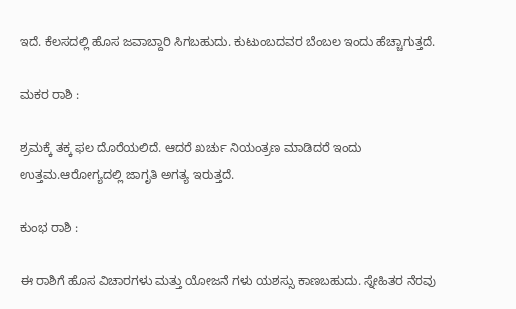ಇದೆ. ಕೆಲಸದಲ್ಲಿ ಹೊಸ ಜವಾಬ್ದಾರಿ ಸಿಗಬಹುದು. ಕುಟುಂಬದವರ ಬೆಂಬಲ ಇಂದು ಹೆಚ್ಚಾಗುತ್ತದೆ.

ಮಕರ ರಾಶಿ :

ಶ್ರಮಕ್ಕೆ ತಕ್ಕ ಫಲ ದೊರೆಯಲಿದೆ. ಆದರೆ ಖರ್ಚು ನಿಯಂತ್ರಣ ಮಾಡಿದರೆ ಇಂದು ಉತ್ತಮ.ಆರೋಗ್ಯದಲ್ಲಿ ಜಾಗೃತಿ ಅಗತ್ಯ ಇರುತ್ತದೆ.

ಕುಂಭ ರಾಶಿ :

ಈ ರಾಶಿಗೆ ಹೊಸ ವಿಚಾರಗಳು ಮತ್ತು ಯೋಜನೆ ಗಳು ಯಶಸ್ಸು ಕಾಣಬಹುದು. ಸ್ನೇಹಿತರ ನೆರವು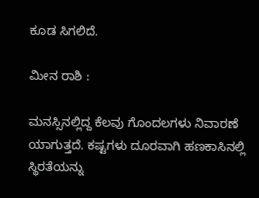ಕೂಡ ಸಿಗಲಿದೆ.

ಮೀನ ರಾಶಿ :

ಮನಸ್ಸಿನಲ್ಲಿದ್ದ ಕೆಲವು ಗೊಂದಲಗಳು ನಿವಾರಣೆ ಯಾಗುತ್ತದೆ. ಕಷ್ಟಗಳು ದೂರವಾಗಿ ಹಣಕಾಸಿನಲ್ಲಿ ಸ್ಥಿರತೆಯನ್ನು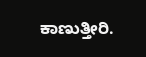ಕಾಣುತ್ತೀರಿ.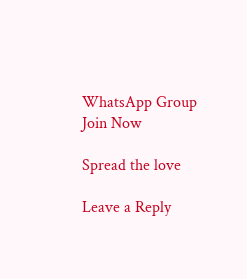WhatsApp Group Join Now

Spread the love

Leave a Reply